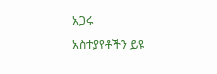አጋሩ
አስተያየቶችን ይዩ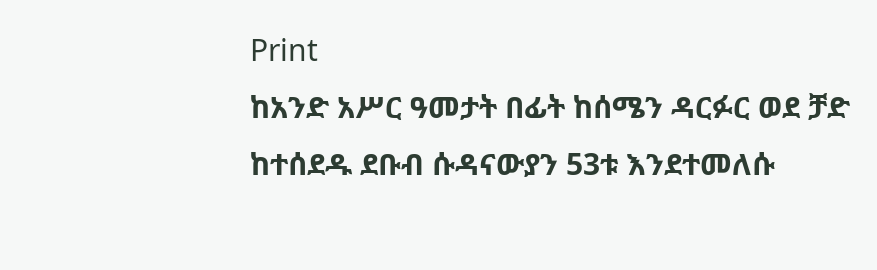Print
ከአንድ አሥር ዓመታት በፊት ከሰሜን ዳርፉር ወደ ቻድ ከተሰደዱ ደቡብ ሱዳናውያን 53ቱ እንደተመለሱ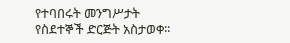የተባበሩት መንግሥታት የስደተኞች ድርጅት አስታወቀ፡፡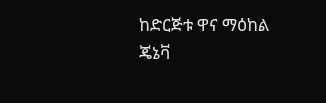ከድርጅቱ ዋና ማዕከል ጄኔቫ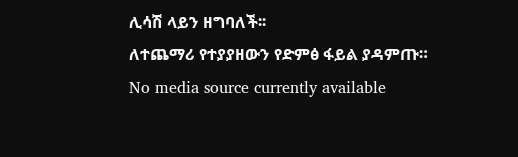ሊሳሽ ላይን ዘግባለች፡፡
ለተጨማሪ የተያያዘውን የድምፅ ፋይል ያዳምጡ።
No media source currently available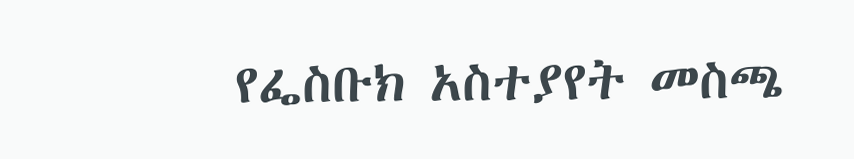የፌስቡክ አስተያየት መስጫ